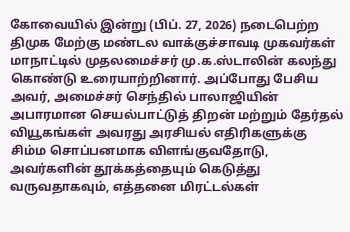கோவையில் இன்று (பிப். 27, 2026) நடைபெற்ற திமுக மேற்கு மண்டல வாக்குச்சாவடி முகவர்கள் மாநாட்டில் முதலமைச்சர் மு.க.ஸ்டாலின் கலந்து கொண்டு உரையாற்றினார். அப்போது பேசிய அவர், அமைச்சர் செந்தில் பாலாஜியின் அபாரமான செயல்பாட்டுத் திறன் மற்றும் தேர்தல் வியூகங்கள் அவரது அரசியல் எதிரிகளுக்கு சிம்ம சொப்பனமாக விளங்குவதோடு, அவர்களின் தூக்கத்தையும் கெடுத்து வருவதாகவும், எத்தனை மிரட்டல்கள்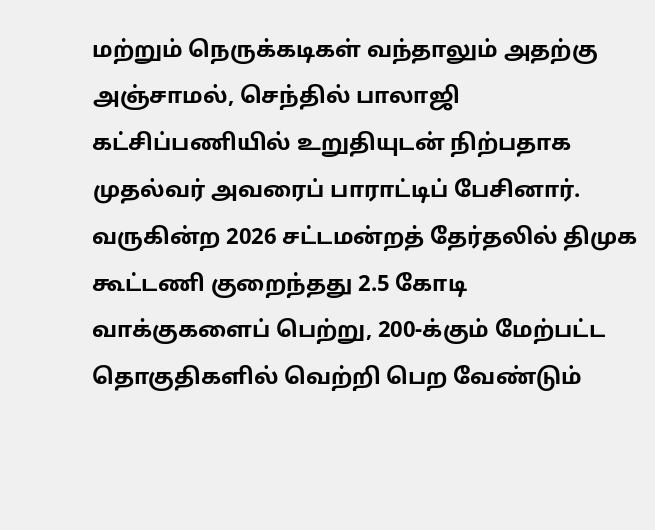மற்றும் நெருக்கடிகள் வந்தாலும் அதற்கு அஞ்சாமல், செந்தில் பாலாஜி கட்சிப்பணியில் உறுதியுடன் நிற்பதாக முதல்வர் அவரைப் பாராட்டிப் பேசினார்.
வருகின்ற 2026 சட்டமன்றத் தேர்தலில் திமுக கூட்டணி குறைந்தது 2.5 கோடி வாக்குகளைப் பெற்று, 200-க்கும் மேற்பட்ட தொகுதிகளில் வெற்றி பெற வேண்டும்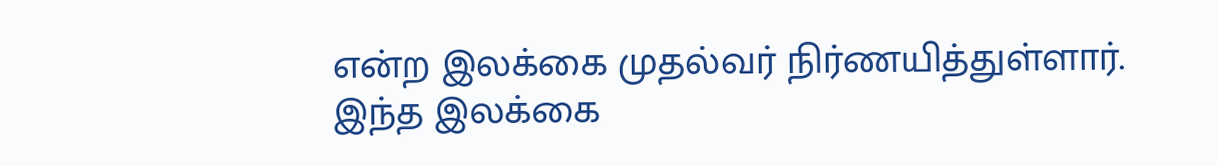என்ற இலக்கை முதல்வர் நிர்ணயித்துள்ளார். இந்த இலக்கை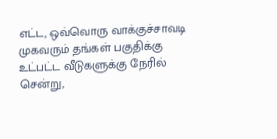எட்ட, ஒவ்வொரு வாக்குச்சாவடி முகவரும் தங்கள் பகுதிக்கு உட்பட்ட வீடுகளுக்கு நேரில் சென்று,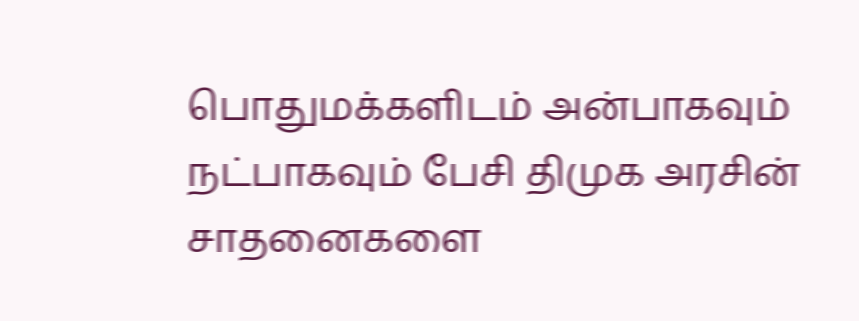பொதுமக்களிடம் அன்பாகவும் நட்பாகவும் பேசி திமுக அரசின் சாதனைகளை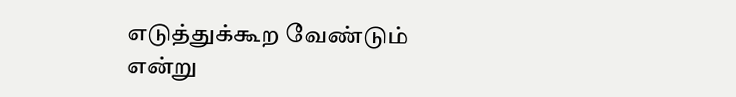எடுத்துக்கூற வேண்டும் என்று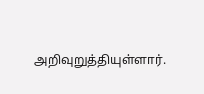அறிவுறுத்தியுள்ளார்.